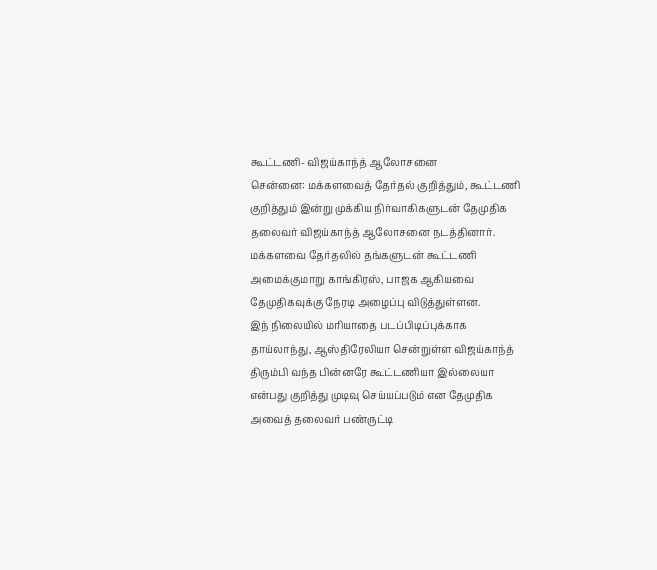கூட்டணி- விஜய்காந்த் ஆலோசனை
சென்னை: மக்களவைத் தேர்தல் குறித்தும், கூட்டணி குறித்தும் இன்று முக்கிய நிர்வாகிகளுடன் தேமுதிக தலைவர் விஜய்காந்த் ஆலோசனை நடத்தினார்.
மக்களவை தேர்தலில் தங்களுடன் கூட்டணி அமைக்குமாறு காங்கிரஸ், பாஜக ஆகியவை தேமுதிகவுக்கு நேரடி அழைப்பு விடுத்துள்ளன.
இந் நிலையில் மரியாதை படப்பிடிப்புக்காக தாய்லாந்து, ஆஸ்திரேலியா சென்றுள்ள விஜய்காந்த் திரும்பி வந்த பின்னரே கூட்டணியா இல்லையா என்பது குறித்து முடிவு செய்யப்படும் என தேமுதிக அவைத் தலைவர் பண்ருட்டி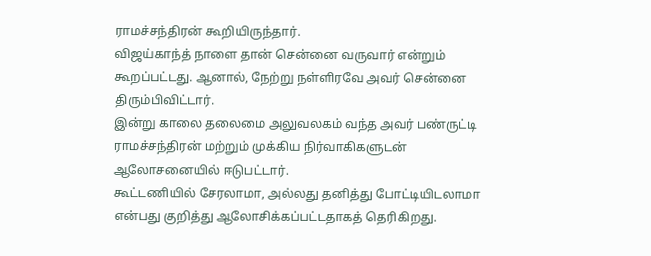ராமச்சந்திரன் கூறியிருந்தார்.
விஜய்காந்த் நாளை தான் சென்னை வருவார் என்றும் கூறப்பட்டது. ஆனால், நேற்று நள்ளிரவே அவர் சென்னை திரும்பிவிட்டார்.
இன்று காலை தலைமை அலுவலகம் வந்த அவர் பண்ருட்டி ராமச்சந்திரன் மற்றும் முக்கிய நிர்வாகிகளுடன் ஆலோசனையில் ஈடுபட்டார்.
கூட்டணியில் சேரலாமா, அல்லது தனித்து போட்டியிடலாமா என்பது குறித்து ஆலோசிக்கப்பட்டதாகத் தெரிகிறது.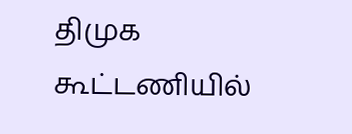திமுக கூட்டணியில்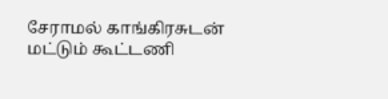சேராமல் காங்கிரசுடன் மட்டும் கூட்டணி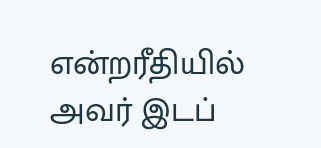என்றரீதியில் அவர் இடப்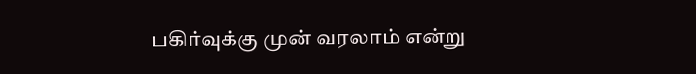பகிர்வுக்கு முன் வரலாம் என்று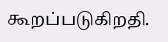கூறப்படுகிறதி.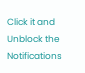Click it and Unblock the Notifications